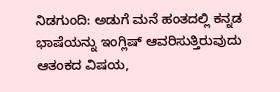ನಿಡಗುಂದಿ: ಅಡುಗೆ ಮನೆ ಹಂತದಲ್ಲಿ ಕನ್ನಡ ಭಾಷೆಯನ್ನು ಇಂಗ್ಲಿಷ್ ಆವರಿಸುತ್ತಿರುವುದು ಆತಂಕದ ವಿಷಯ,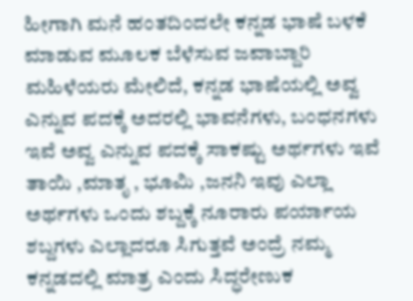ಹೀಗಾಗಿ ಮನೆ ಹಂತದಿಂದಲೇ ಕನ್ನಡ ಭಾಷೆ ಬಳಕೆ ಮಾಡುವ ಮೂಲಕ ಬೆಳೆಸುವ ಜವಾಬ್ದಾರಿ ಮಹಿಳೆಯರು ಮೇಲಿದೆ, ಕನ್ನಡ ಭಾಷೆಯಲ್ಲಿ ಅವ್ವ ಎನ್ನುವ ಪದಕ್ಕೆ ಅದರಲ್ಲಿ ಭಾವನೆಗಳು, ಬಂಧನಗಳು ಇವೆ ಅವ್ವ ಎನ್ನುವ ಪದಕ್ಕೆ ಸಾಕಷ್ಟು ಅರ್ಥಗಳು ಇವೆ ತಾಯಿ ,ಮಾತೃ , ಭೂಮಿ ,ಜನನಿ ಇವು ಎಲ್ಲಾ ಅರ್ಥಗಳು ಒಂದು ಶಬ್ದಕ್ಕೆ ನೂರಾರು ಪರ್ಯಾಯ ಶಬ್ದಗಳು ಎಲ್ಲಾದರೂ ಸಿಗುತ್ತವೆ ಅಂದ್ರೆ ನಮ್ಮ ಕನ್ನಡದಲ್ಲಿ ಮಾತ್ರ ಎಂದು ಸಿದ್ಧರೇಣುಕ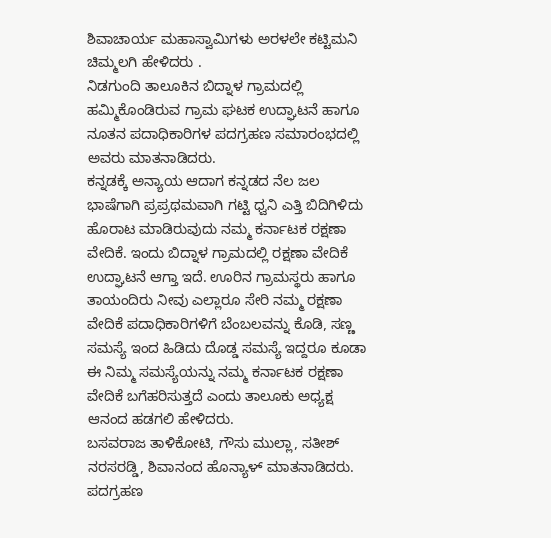ಶಿವಾಚಾರ್ಯ ಮಹಾಸ್ವಾಮಿಗಳು ಅರಳಲೇ ಕಟ್ಟಿಮನಿ ಚಿಮ್ಮಲಗಿ ಹೇಳಿದರು .
ನಿಡಗುಂದಿ ತಾಲೂಕಿನ ಬಿದ್ನಾಳ ಗ್ರಾಮದಲ್ಲಿ ಹಮ್ಮಿಕೊಂಡಿರುವ ಗ್ರಾಮ ಘಟಕ ಉದ್ಘಾಟನೆ ಹಾಗೂ ನೂತನ ಪದಾಧಿಕಾರಿಗಳ ಪದಗ್ರಹಣ ಸಮಾರಂಭದಲ್ಲಿ ಅವರು ಮಾತನಾಡಿದರು.
ಕನ್ನಡಕ್ಕೆ ಅನ್ಯಾಯ ಆದಾಗ ಕನ್ನಡದ ನೆಲ ಜಲ ಭಾಷೆಗಾಗಿ ಪ್ರಪ್ರಥಮವಾಗಿ ಗಟ್ಟಿ ಧ್ವನಿ ಎತ್ತಿ ಬಿದಿಗಿಳಿದು ಹೊರಾಟ ಮಾಡಿರುವುದು ನಮ್ಮ ಕರ್ನಾಟಕ ರಕ್ಷಣಾ ವೇದಿಕೆ. ಇಂದು ಬಿದ್ನಾಳ ಗ್ರಾಮದಲ್ಲಿ ರಕ್ಷಣಾ ವೇದಿಕೆ ಉದ್ಘಾಟನೆ ಆಗ್ತಾ ಇದೆ. ಊರಿನ ಗ್ರಾಮಸ್ಥರು ಹಾಗೂ ತಾಯಂದಿರು ನೀವು ಎಲ್ಲಾರೂ ಸೇರಿ ನಮ್ಮ ರಕ್ಷಣಾ ವೇದಿಕೆ ಪದಾಧಿಕಾರಿಗಳಿಗೆ ಬೆಂಬಲವನ್ನು ಕೊಡಿ, ಸಣ್ಣ ಸಮಸ್ಯೆ ಇಂದ ಹಿಡಿದು ದೊಡ್ಡ ಸಮಸ್ಯೆ ಇದ್ದರೂ ಕೂಡಾ ಈ ನಿಮ್ಮ ಸಮಸ್ಯೆಯನ್ನು ನಮ್ಮ ಕರ್ನಾಟಕ ರಕ್ಷಣಾ ವೇದಿಕೆ ಬಗೆಹರಿಸುತ್ತದೆ ಎಂದು ತಾಲೂಕು ಅಧ್ಯಕ್ಷ ಆನಂದ ಹಡಗಲಿ ಹೇಳಿದರು.
ಬಸವರಾಜ ತಾಳಿಕೋಟಿ, ಗೌಸು ಮುಲ್ಲಾ, ಸತೀಶ್ ನರಸರಡ್ಡಿ, ಶಿವಾನಂದ ಹೊನ್ಯಾಳ್ ಮಾತನಾಡಿದರು.
ಪದಗ್ರಹಣ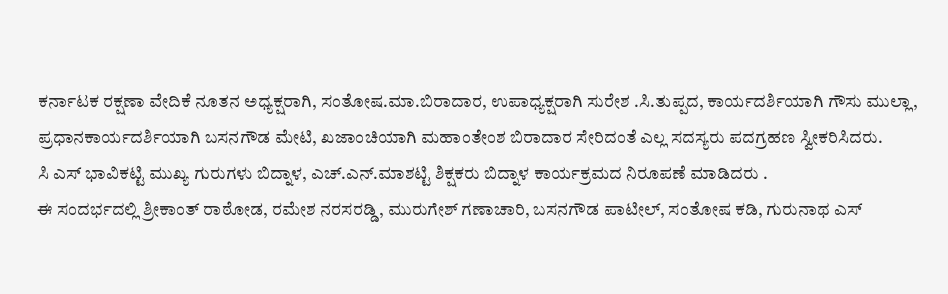ಕರ್ನಾಟಕ ರಕ್ಷಣಾ ವೇದಿಕೆ ನೂತನ ಅಧ್ಯಕ್ಷರಾಗಿ, ಸಂತೋಷ.ಮಾ.ಬಿರಾದಾರ, ಉಪಾಧ್ಯಕ್ಷರಾಗಿ ಸುರೇಶ .ಸಿ.ತುಪ್ಪದ, ಕಾರ್ಯದರ್ಶಿಯಾಗಿ ಗೌಸು ಮುಲ್ಲಾ, ಪ್ರಧಾನಕಾರ್ಯದರ್ಶಿಯಾಗಿ ಬಸನಗೌಡ ಮೇಟಿ, ಖಜಾಂಚಿಯಾಗಿ ಮಹಾಂತೇಂಶ ಬಿರಾದಾರ ಸೇರಿದಂತೆ ಎಲ್ಲ ಸದಸ್ಯರು ಪದಗ್ರಹಣ ಸ್ವೀಕರಿಸಿದರು.
ಸಿ ಎಸ್ ಭಾವಿಕಟ್ಟಿ ಮುಖ್ಯ ಗುರುಗಳು ಬಿದ್ನಾಳ, ಎಚ್.ಎನ್.ಮಾಶಟ್ಟಿ ಶಿಕ್ಷಕರು ಬಿದ್ನಾಳ ಕಾರ್ಯಕ್ರಮದ ನಿರೂಪಣೆ ಮಾಡಿದರು .
ಈ ಸಂದರ್ಭದಲ್ಲಿ ಶ್ರೀಕಾಂತ್ ರಾಠೋಡ, ರಮೇಶ ನರಸರಡ್ಡಿ, ಮುರುಗೇಶ್ ಗಣಾಚಾರಿ, ಬಸನಗೌಡ ಪಾಟೀಲ್, ಸಂತೋಷ ಕಡಿ, ಗುರುನಾಥ ಎಸ್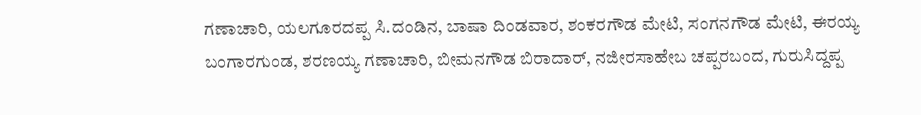ಗಣಾಚಾರಿ, ಯಲಗೂರದಪ್ಪ ಸಿ.ದಂಡಿನ, ಬಾಷಾ ದಿಂಡವಾರ, ಶಂಕರಗೌಡ ಮೇಟಿ, ಸಂಗನಗೌಡ ಮೇಟಿ, ಈರಯ್ಯ ಬಂಗಾರಗುಂಡ, ಶರಣಯ್ಯ ಗಣಾಚಾರಿ, ಬೀಮನಗೌಡ ಬಿರಾದಾರ್, ನಜೀರಸಾಹೇಬ ಚಪ್ಪರಬಂದ, ಗುರುಸಿದ್ದಪ್ಪ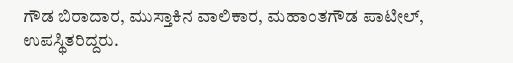ಗೌಡ ಬಿರಾದಾರ, ಮುಸ್ತಾಕಿನ ವಾಲಿಕಾರ, ಮಹಾಂತಗೌಡ ಪಾಟೀಲ್, ಉಪಸ್ಥಿತರಿದ್ದರು.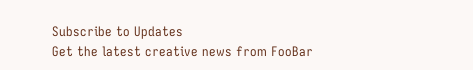Subscribe to Updates
Get the latest creative news from FooBar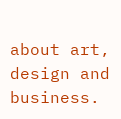about art, design and business.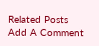Related Posts
Add A Comment